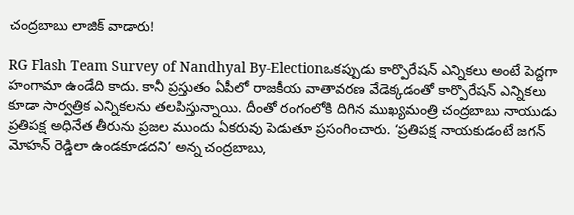చంద్రబాబు లాజిక్ వాడారు!

RG Flash Team Survey of Nandhyal By-Electionఒకప్పుడు కార్పొరేషన్ ఎన్నికలు అంటే పెద్దగా హంగామా ఉండేది కాదు. కానీ ప్రస్తుతం ఏపీలో రాజకీయ వాతావరణ వేడెక్కడంతో కార్పొరేషన్ ఎన్నికలు కూడా సార్వత్రిక ఎన్నికలను తలపిస్తున్నాయి. దీంతో రంగంలోకి దిగిన ముఖ్యమంత్రి చంద్రబాబు నాయుడు ప్రతిపక్ష అధినేత తీరును ప్రజల ముందు ఏకరువు పెడుతూ ప్రసంగించారు. ‘ప్రతిపక్ష నాయకుడంటే జగన్ మోహన్ రెడ్డిలా ఉండకూడదని’ అన్న చంద్రబాబు,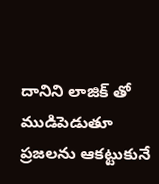దానిని లాజిక్ తో ముడిపెడుతూ ప్రజలను ఆకట్టుకునే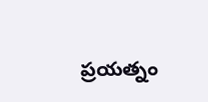ప్రయత్నం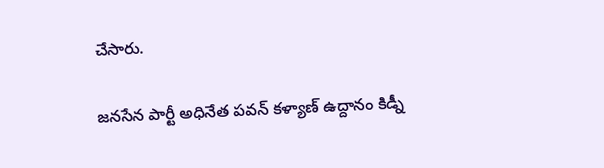చేసారు.

జనసేన పార్టీ అధినేత పవన్ కళ్యాణ్ ఉద్దానం కిడ్నీ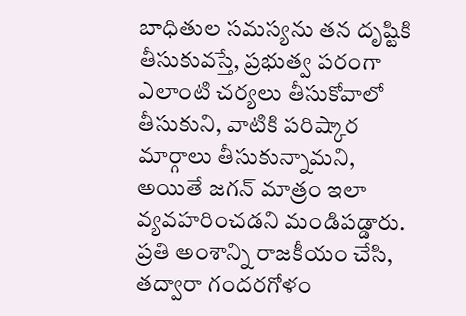బాధితుల సమస్యను తన దృష్టికి తీసుకువస్తే, ప్రభుత్వ పరంగా ఎలాంటి చర్యలు తీసుకోవాలో తీసుకుని, వాటికి పరిష్కార మార్గాలు తీసుకున్నామని, అయితే జగన్ మాత్రం ఇలా వ్యవహరించడని మండిపడ్డారు. ప్రతి అంశాన్ని రాజకీయం చేసి, తద్వారా గందరగోళం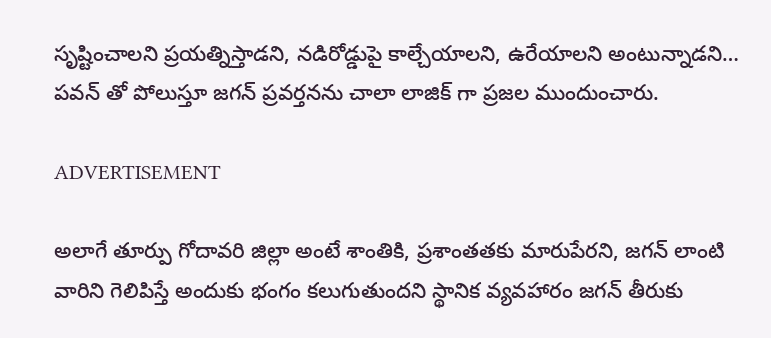సృష్టించాలని ప్రయత్నిస్తాడని, నడిరోడ్డుపై కాల్చేయాలని, ఉరేయాలని అంటున్నాడని… పవన్ తో పోలుస్తూ జగన్ ప్రవర్తనను చాలా లాజిక్ గా ప్రజల ముందుంచారు.

ADVERTISEMENT

అలాగే తూర్పు గోదావరి జిల్లా అంటే శాంతికి, ప్రశాంతతకు మారుపేరని, జ‌గ‌న్ లాంటి వారిని గెలిపిస్తే అందుకు భంగం క‌లుగుతుంద‌ని స్థానిక వ్యవహారం జగన్ తీరుకు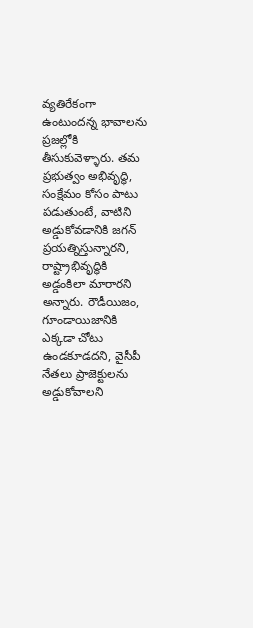వ్యతిరేకంగా ఉంటుందన్న భావాలను ప్రజల్లోకి తీసుకువెళ్ళారు. త‌మ ప్ర‌భుత్వం అభివృద్ధి, సంక్షేమం కోసం పాటు ప‌డుతుంటే, వాటిని అడ్డుకోవడానికి జగన్ ప్రయత్నిస్తున్నారని, రాష్ట్రాభివృద్ధికి అడ్డంకిలా మారారని అన్నారు. రౌడీయిజం, గూండాయిజానికి ఎక్క‌డా చోటు ఉండ‌కూడదని, వైసీపీ నేత‌లు ప్రాజెక్టుల‌ను అడ్డుకోవాల‌ని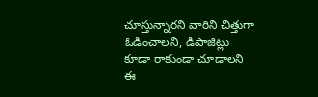చూస్తున్నార‌ని వారిని చిత్తుగా ఓడించాలని, డిపాజిట్లు కూడా రాకుండా చూడాలని ఈ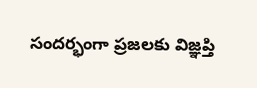సందర్భంగా ప్రజలకు విజ్ఞప్తి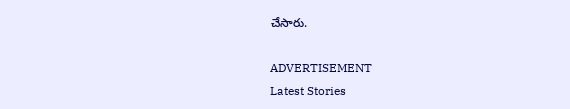చేసారు.

ADVERTISEMENT
Latest Stories